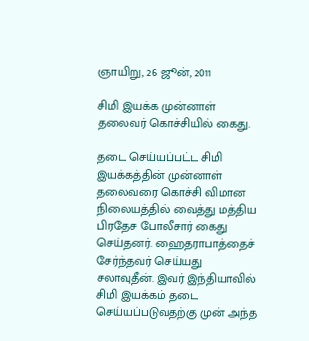ஞாயிறு, 26 ஜூன், 2011

சிமி இயக்க முன்னாள் தலைவர் கொச்சியில் கைது.

தடை செய்யப்பட்ட சிமி இயக்கத்தின் முன்னாள் தலைவரை கொச்சி விமான நிலையத்தில் வைத்து மத்திய பிரதேச போலீசார் கைது செய்தனர். ஹைதராபாத்தைச் சேர்ந்தவர் செய்யது சலாவுதீன். இவர் இந்தியாவில் சிமி இயக்கம் தடை செய்யப்படுவதற்கு முன் அந்த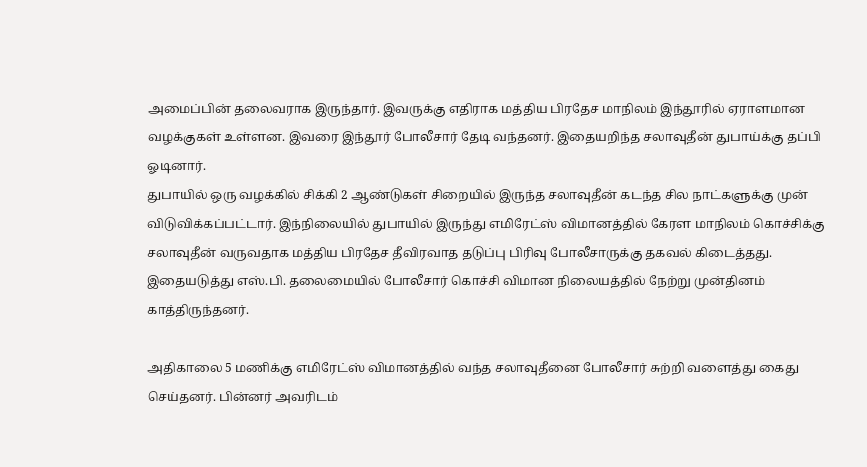அமைப்பின் தலைவராக இருந்தார். இவருக்கு எதிராக மத்திய பிரதேச மாநிலம் இந்தூரில் ஏராளமான வழக்குகள் உள்ளன. இவரை இந்தூர் போலீசார் தேடி வந்தனர். இதையறிந்த சலாவுதீன் துபாய்க்கு தப்பி ஓடினார்.
துபாயில் ஒரு வழக்கில் சிக்கி 2 ஆண்டுகள் சிறையில் இருந்த சலாவுதீன் கடந்த சில நாட்களுக்கு முன் விடுவிக்கப்பட்டார். இந்நிலையில் துபாயில் இருந்து எமிரேட்ஸ் விமானத்தில் கேரள மாநிலம் கொச்சிக்கு சலாவுதீன் வருவதாக மத்திய பிரதேச தீவிரவாத தடுப்பு பிரிவு போலீசாருக்கு தகவல் கிடைத்தது. இதையடுத்து எஸ்.பி. தலைமையில் போலீசார் கொச்சி விமான நிலையத்தில் நேற்று முன்தினம் காத்திருந்தனர்.

அதிகாலை 5 மணிக்கு எமிரேட்ஸ் விமானத்தில் வந்த சலாவுதீனை போலீசார் சுற்றி வளைத்து கைது செய்தனர். பின்னர் அவரிடம்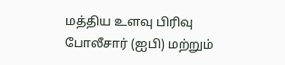மத்திய உளவு பிரிவு போலீசார் (ஐபி) மற்றும்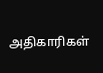அதிகாரிகள்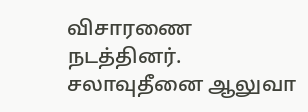விசாரணை நடத்தினர். சலாவுதீனை ஆலுவா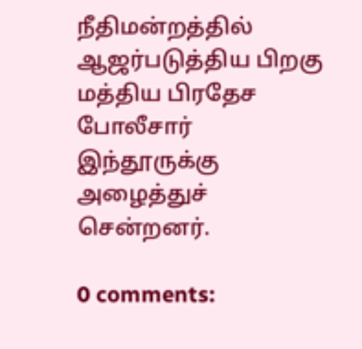நீதிமன்றத்தில் ஆஜர்படுத்திய பிறகு மத்திய பிரதேச போலீசார் இந்தூருக்கு அழைத்துச் சென்றனர்.

0 comments: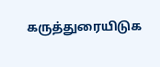கருத்துரையிடுக